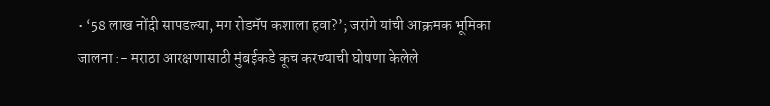• ‘58 लाख नोंदी सापडल्या, मग रोडमॅप कशाला हवा?’; जरांगे यांची आक्रमक भूमिका
जालना :- मराठा आरक्षणासाठी मुंबईकडे कूच करण्याची घोषणा केलेले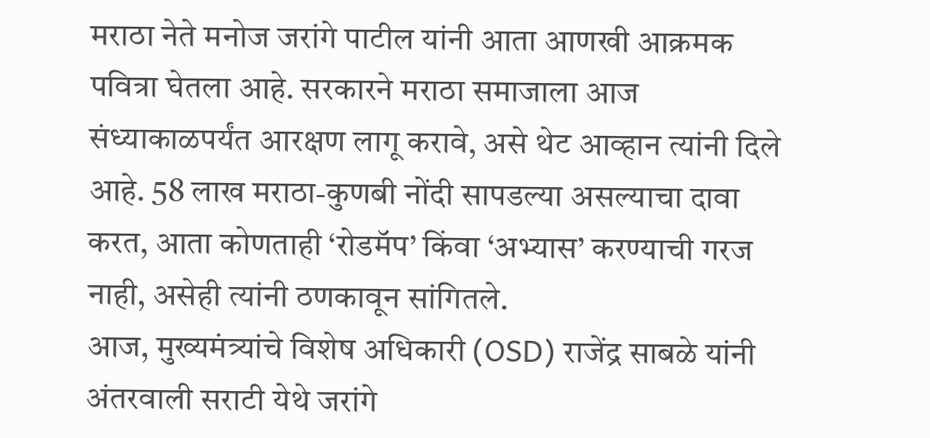मराठा नेते मनोज जरांगे पाटील यांनी आता आणखी आक्रमक पवित्रा घेतला आहे. सरकारने मराठा समाजाला आज संध्याकाळपर्यंत आरक्षण लागू करावे, असे थेट आव्हान त्यांनी दिले आहे. 58 लाख मराठा-कुणबी नोंदी सापडल्या असल्याचा दावा करत, आता कोणताही ‘रोडमॅप’ किंवा ‘अभ्यास’ करण्याची गरज नाही, असेही त्यांनी ठणकावून सांगितले.
आज, मुख्यमंत्र्यांचे विशेष अधिकारी (OSD) राजेंद्र साबळे यांनी अंतरवाली सराटी येथे जरांगे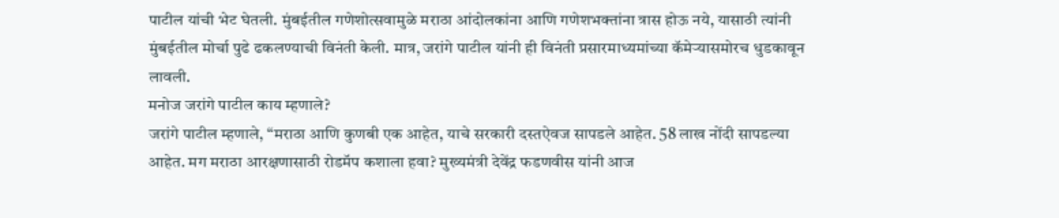पाटील यांची भेट घेतली. मुंबईतील गणेशोत्सवामुळे मराठा आंदोलकांना आणि गणेशभक्तांना त्रास होऊ नये, यासाठी त्यांनी मुंबईतील मोर्चा पुढे ढकलण्याची विनंती केली. मात्र, जरांगे पाटील यांनी ही विनंती प्रसारमाध्यमांच्या कॅमेऱ्यासमोरच धुडकावून लावली.
मनोज जरांगे पाटील काय म्हणाले?
जरांगे पाटील म्हणाले, “मराठा आणि कुणबी एक आहेत, याचे सरकारी दस्तऐवज सापडले आहेत. 58 लाख नोंदी सापडल्या आहेत. मग मराठा आरक्षणासाठी रोडमॅप कशाला हवा? मुख्यमंत्री देवेंद्र फडणवीस यांनी आज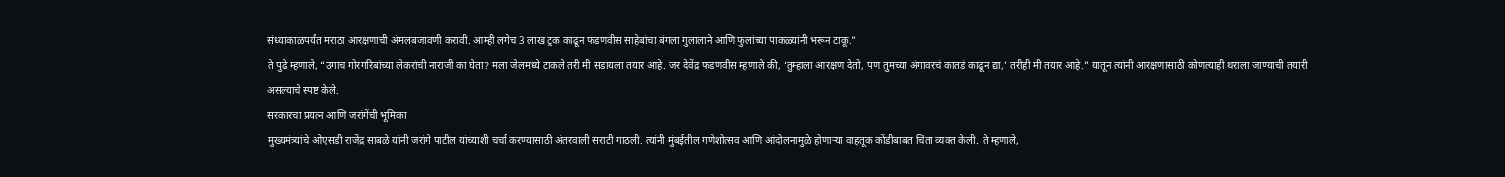संध्याकाळपर्यंत मराठा आरक्षणाची अंमलबजावणी करावी. आम्ही लगेच 3 लाख ट्रक काढून फडणवीस साहेबांचा बंगला गुलालाने आणि फुलांच्या पाकळ्यांनी भरून टाकू.”
ते पुढे म्हणाले, “उगाच गोरगरिबांच्या लेकरांची नाराजी का घेता? मला जेलमध्ये टाकले तरी मी सडायला तयार आहे. जर देवेंद्र फडणवीस म्हणाले की, ‘तुम्हाला आरक्षण देतो, पण तुमच्या अंगावरचं कातडं काढून द्या,’ तरीही मी तयार आहे.” यातून त्यांनी आरक्षणासाठी कोणत्याही थराला जाण्याची तयारी असल्याचे स्पष्ट केले.
सरकारचा प्रयत्न आणि जरांगेंची भूमिका
मुख्यमंत्र्यांचे ओएसडी राजेंद्र साबळे यांनी जरांगे पाटील यांच्याशी चर्चा करण्यासाठी अंतरवाली सराटी गाठली. त्यांनी मुंबईतील गणेशोत्सव आणि आंदोलनामुळे होणाऱ्या वाहतूक कोंडीबाबत चिंता व्यक्त केली. ते म्हणाले,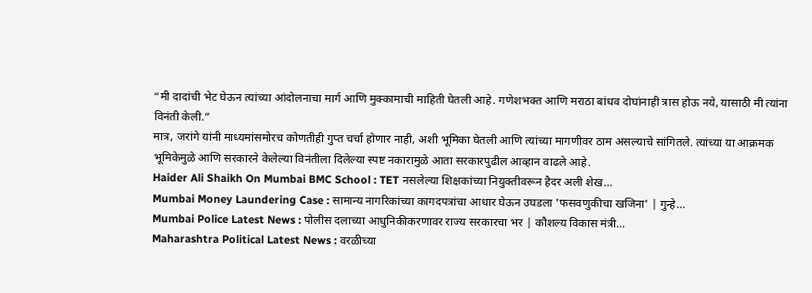“मी दादांची भेट घेऊन त्यांच्या आंदोलनाचा मार्ग आणि मुक्कामाची माहिती घेतली आहे. गणेशभक्त आणि मराठा बांधव दोघांनाही त्रास होऊ नये, यासाठी मी त्यांना विनंती केली.”
मात्र, जरांगे यांनी माध्यमांसमोरच कोणतीही गुप्त चर्चा होणार नाही, अशी भूमिका घेतली आणि त्यांच्या मागणीवर ठाम असल्याचे सांगितले. त्यांच्या या आक्रमक भूमिकेमुळे आणि सरकारने केलेल्या विनंतीला दिलेल्या स्पष्ट नकारामुळे आता सरकारपुढील आव्हान वाढले आहे.
Haider Ali Shaikh On Mumbai BMC School : TET नसलेल्या शिक्षकांच्या नियुक्तीवरून हैदर अली शेख…
Mumbai Money Laundering Case : सामान्य नागरिकांच्या कागदपत्रांचा आधार घेऊन उघडला 'फसवणुकीचा खजिना' | गुन्हे…
Mumbai Police Latest News : पोलीस दलाच्या आधुनिकीकरणावर राज्य सरकारचा भर | कौशल्य विकास मंत्री…
Maharashtra Political Latest News : वरळीच्या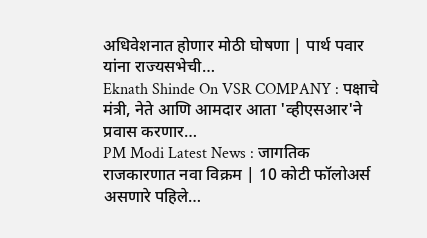अधिवेशनात होणार मोठी घोषणा | पार्थ पवार यांना राज्यसभेची…
Eknath Shinde On VSR COMPANY : पक्षाचे मंत्री, नेते आणि आमदार आता 'व्हीएसआर'ने प्रवास करणार…
PM Modi Latest News : जागतिक राजकारणात नवा विक्रम | 10 कोटी फॉलोअर्स असणारे पहिले…